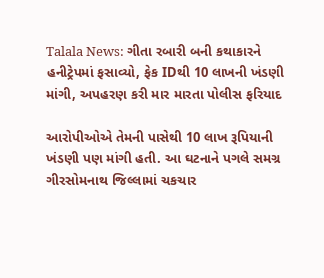Talala News: ગીતા રબારી બની કથાકારને હનીટ્રેપમાં ફસાવ્યો, ફેક IDથી 10 લાખની ખંડણી માંગી, અપહરણ કરી માર મારતા પોલીસ ફરિયાદ

આરોપીઓએ તેમની પાસેથી 10 લાખ રૂપિયાની ખંડણી પણ માંગી હતી. આ ઘટનાને પગલે સમગ્ર ગીરસોમનાથ જિલ્લામાં ચકચાર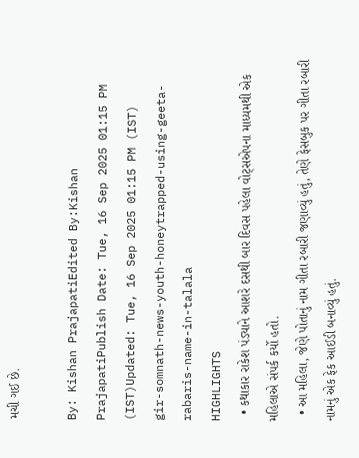મચી ગઈ છે.

By: Kishan PrajapatiEdited By:Kishan PrajapatiPublish Date: Tue, 16 Sep 2025 01:15 PM (IST)Updated: Tue, 16 Sep 2025 01:15 PM (IST)
gir-somnath-news-youth-honeytrapped-using-geeta-rabaris-name-in-talala
HIGHLIGHTS
  • કથાકાર રાકેશ પંડ્યાને આશરે દસથી બાર દિવસ પહેલા વોટ્સએપના માધ્યમથી એક મહિલાએ સંપર્ક કર્યો હતો.
  • આ મહિલા, જેણે પોતાનું નામ ગીતા રબારી જણાવ્યું હતું, તેણે ફેસબુક પર ગીતા રબારી નામનું એક ફેક આઈડી બનાવ્યું હતું.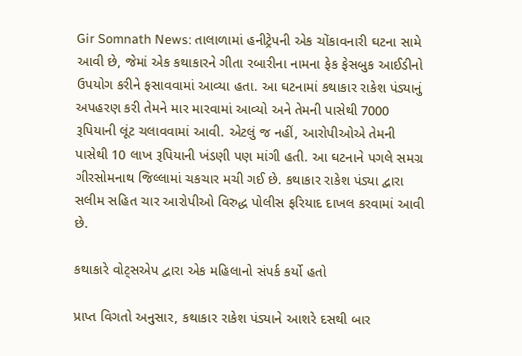Gir Somnath News: તાલાળામાં હનીટ્રેપની એક ચોંકાવનારી ઘટના સામે આવી છે, જેમાં એક કથાકારને ગીતા રબારીના નામના ફેક ફેસબુક આઈડીનો ઉપયોગ કરીને ફસાવવામાં આવ્યા હતા. આ ઘટનામાં કથાકાર રાકેશ પંડ્યાનું અપહરણ કરી તેમને માર મારવામાં આવ્યો અને તેમની પાસેથી 7000 રૂપિયાની લૂંટ ચલાવવામાં આવી. એટલું જ નહીં, આરોપીઓએ તેમની પાસેથી 10 લાખ રૂપિયાની ખંડણી પણ માંગી હતી. આ ઘટનાને પગલે સમગ્ર ગીરસોમનાથ જિલ્લામાં ચકચાર મચી ગઈ છે. કથાકાર રાકેશ પંડ્યા દ્વારા સલીમ સહિત ચાર આરોપીઓ વિરુદ્ધ પોલીસ ફરિયાદ દાખલ કરવામાં આવી છે.

કથાકારે વોટ્સએપ દ્વારા એક મહિલાનો સંપર્ક કર્યો હતો

પ્રાપ્ત વિગતો અનુસાર, કથાકાર રાકેશ પંડ્યાને આશરે દસથી બાર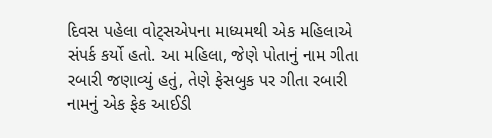દિવસ પહેલા વોટ્સએપના માધ્યમથી એક મહિલાએ સંપર્ક કર્યો હતો. આ મહિલા, જેણે પોતાનું નામ ગીતા રબારી જણાવ્યું હતું, તેણે ફેસબુક પર ગીતા રબારી નામનું એક ફેક આઈડી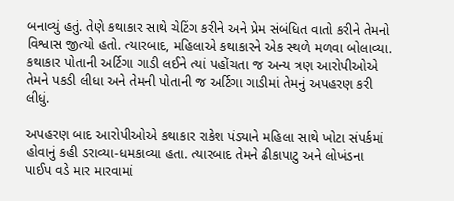બનાવ્યું હતું. તેણે કથાકાર સાથે ચેટિંગ કરીને અને પ્રેમ સંબંધિત વાતો કરીને તેમનો વિશ્વાસ જીત્યો હતો. ત્યારબાદ, મહિલાએ કથાકારને એક સ્થળે મળવા બોલાવ્યા. કથાકાર પોતાની અર્ટિગા ગાડી લઈને ત્યાં પહોંચતા જ અન્ય ત્રણ આરોપીઓએ તેમને પકડી લીધા અને તેમની પોતાની જ અર્ટિગા ગાડીમાં તેમનું અપહરણ કરી લીધું.

અપહરણ બાદ આરોપીઓએ કથાકાર રાકેશ પંડ્યાને મહિલા સાથે ખોટા સંપર્કમાં હોવાનું કહી ડરાવ્યા-ધમકાવ્યા હતા. ત્યારબાદ તેમને ઢીકાપાટુ અને લોખંડના પાઈપ વડે માર મારવામાં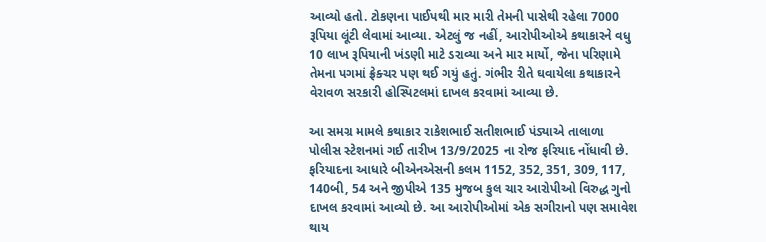આવ્યો હતો. ટોકણના પાઈપથી માર મારી તેમની પાસેથી રહેલા 7000 રૂપિયા લૂંટી લેવામાં આવ્યા. એટલું જ નહીં, આરોપીઓએ કથાકારને વધુ 10 લાખ રૂપિયાની ખંડણી માટે ડરાવ્યા અને માર માર્યો, જેના પરિણામે તેમના પગમાં ફ્રેક્ચર પણ થઈ ગયું હતું. ગંભીર રીતે ઘવાયેલા કથાકારને વેરાવળ સરકારી હોસ્પિટલમાં દાખલ કરવામાં આવ્યા છે.

આ સમગ્ર મામલે કથાકાર રાકેશભાઈ સતીશભાઈ પંડ્યાએ તાલાળા પોલીસ સ્ટેશનમાં ગઈ તારીખ 13/9/2025 ના રોજ ફરિયાદ નોંધાવી છે. ફરિયાદના આધારે બીએનએસની કલમ 1152, 352, 351, 309, 117, 140બી, 54 અને જીપીએ 135 મુજબ કુલ ચાર આરોપીઓ વિરુદ્ધ ગુનો દાખલ કરવામાં આવ્યો છે. આ આરોપીઓમાં એક સગીરાનો પણ સમાવેશ થાય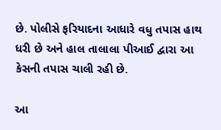છે. પોલીસે ફરિયાદના આધારે વધુ તપાસ હાથ ધરી છે અને હાલ તાલાલા પીઆઈ દ્વારા આ કેસની તપાસ ચાલી રહી છે.

આ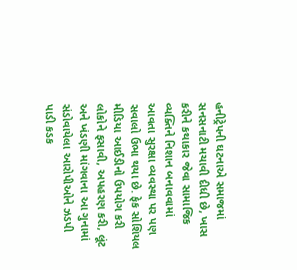હનીટ્રેપની ઘટનાએ સમાજમાં સનસનાટી મચાવી દીધી છે, ખાસ કરીને કથાકાર જેવા સામાજિક વ્યક્તિને નિશાન બનાવવામાં આવતા સુરક્ષા વ્યવસ્થા પર પણ સવાલો ઉભા થયા છે. ફેક સોશિયલ મીડિયા આઈડીનો ઉપયોગ કરી લોકોને ફસાવી, અપહરણ કરી, લૂંટ અને ખંડણી માંગવાના આ ગુનામાં સંડોવાયેલા આરોપીઓને ઝડપી પાડી કડક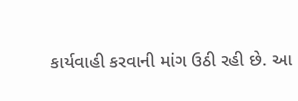કાર્યવાહી કરવાની માંગ ઉઠી રહી છે. આ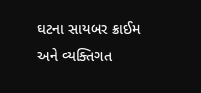ઘટના સાયબર ક્રાઈમ અને વ્યક્તિગત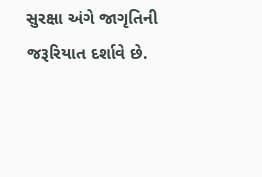સુરક્ષા અંગે જાગૃતિની જરૂરિયાત દર્શાવે છે.